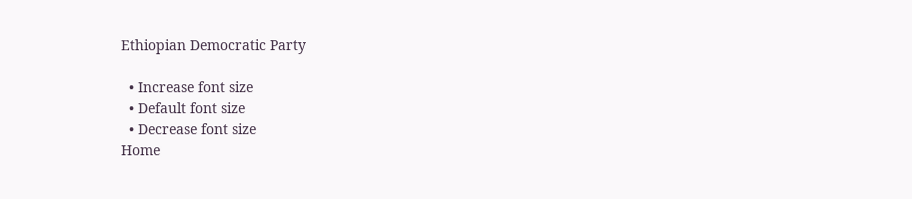Ethiopian Democratic Party

  • Increase font size
  • Default font size
  • Decrease font size
Home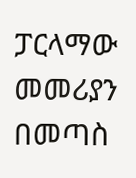ፓርላማው መመሪያን በመጣስ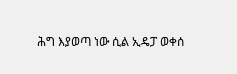ሕግ እያወጣ ነው ሲል ኢዴፓ ወቀሰ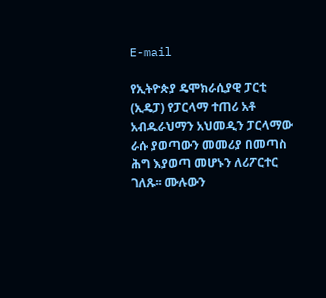E-mail

የኢትዮጵያ ዴሞክራሲያዊ ፓርቲ (ኢዴፓ) የፓርላማ ተጠሪ አቶ አብዱራህማን አህመዲን ፓርላማው ራሱ ያወጣውን መመሪያ በመጣስ ሕግ እያወጣ መሆኑን ለሪፖርተር ገለጹ፡፡ ሙሉውን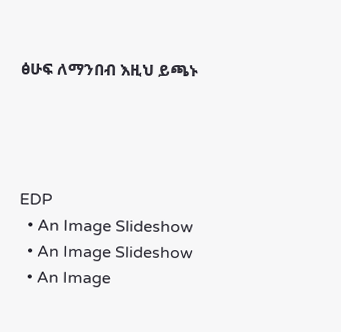ፅሁፍ ለማንበብ እዚህ ይጫኑ




EDP
  • An Image Slideshow
  • An Image Slideshow
  • An Image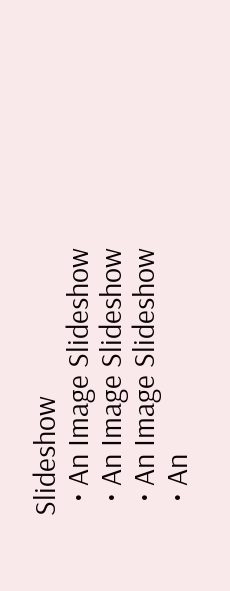Slideshow
  • An Image Slideshow
  • An Image Slideshow
  • An Image Slideshow
  • An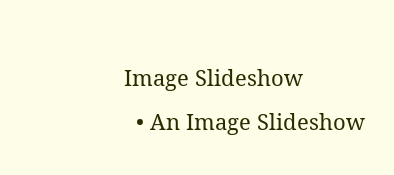Image Slideshow
  • An Image Slideshow